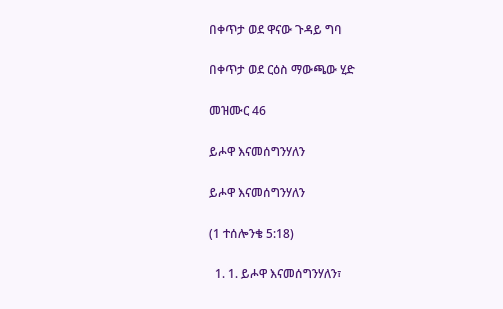በቀጥታ ወደ ዋናው ጉዳይ ግባ

በቀጥታ ወደ ርዕስ ማውጫው ሂድ

መዝሙር 46

ይሖዋ እናመሰግንሃለን

ይሖዋ እናመሰግንሃለን

(1 ተሰሎንቄ 5:18)

  1. 1. ይሖዋ እናመሰግንሃለን፣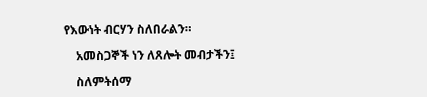የእውነት ብርሃን ስለበራልን።

    አመስጋኞች ነን ለጸሎት መብታችን፤

    ስለምትሰማ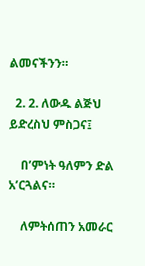ልመናችንን።

  2. 2. ለውዱ ልጅህ ይድረስህ ምስጋና፤

    በ’ምነት ዓለምን ድል አ’ርጓልና።

    ለምትሰጠን አመራር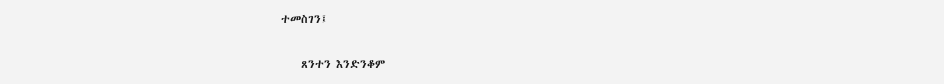ተመስገን፤

    ጸንተን እንድንቆም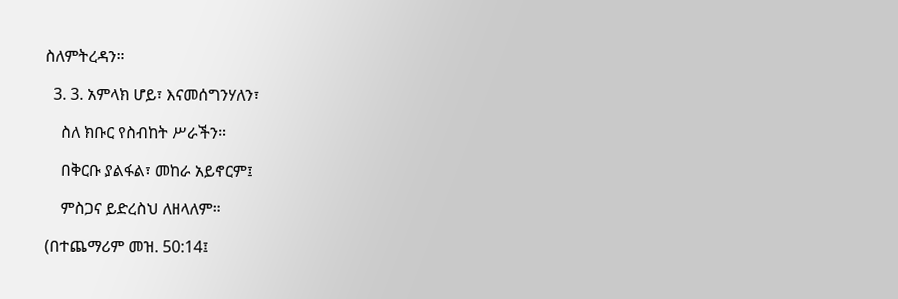ስለምትረዳን።

  3. 3. አምላክ ሆይ፣ እናመሰግንሃለን፣

    ስለ ክቡር የስብከት ሥራችን።

    በቅርቡ ያልፋል፣ መከራ አይኖርም፤

    ምስጋና ይድረስህ ለዘላለም።

(በተጨማሪም መዝ. 50:14፤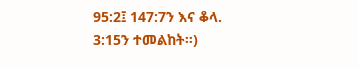95:2፤ 147:7ን እና ቆላ. 3:15ን ተመልከት።)